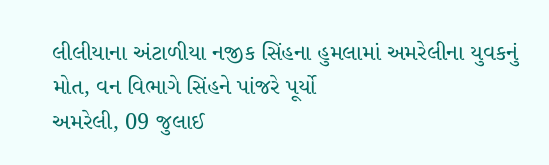લીલીયાના અંટાળીયા નજીક સિંહના હુમલામાં અમરેલીના યુવકનું મોત, વન વિભાગે સિંહને પાંજરે પૂર્યો
અમરેલી, 09 જુલાઈ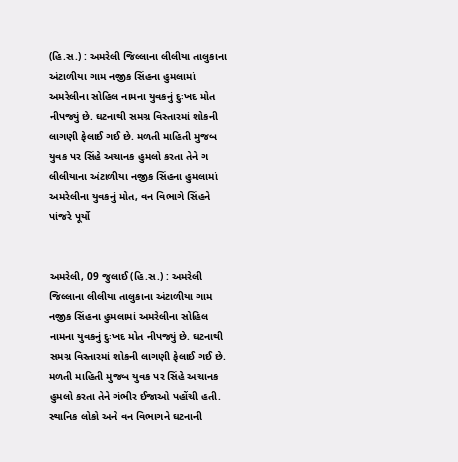(હિ.સ.) : અમરેલી જિલ્લાના લીલીયા તાલુકાના અંટાળીયા ગામ નજીક સિંહના હુમલામાં અમરેલીના સોહિલ નામના યુવકનું દુઃખદ મોત નીપજ્યું છે. ઘટનાથી સમગ્ર વિસ્તારમાં શોકની લાગણી ફેલાઈ ગઈ છે. મળતી માહિતી મુજબ યુવક પર સિંહે અચાનક હુમલો કરતા તેને ગ
લીલીયાના અંટાળીયા નજીક સિંહના હુમલામાં અમરેલીના યુવકનું મોત, વન વિભાગે સિંહને પાંજરે પૂર્યો


અમરેલી, 09 જુલાઈ (હિ.સ.) : અમરેલી જિલ્લાના લીલીયા તાલુકાના અંટાળીયા ગામ નજીક સિંહના હુમલામાં અમરેલીના સોહિલ નામના યુવકનું દુઃખદ મોત નીપજ્યું છે. ઘટનાથી સમગ્ર વિસ્તારમાં શોકની લાગણી ફેલાઈ ગઈ છે. મળતી માહિતી મુજબ યુવક પર સિંહે અચાનક હુમલો કરતા તેને ગંભીર ઈજાઓ પહોંચી હતી. સ્થાનિક લોકો અને વન વિભાગને ઘટનાની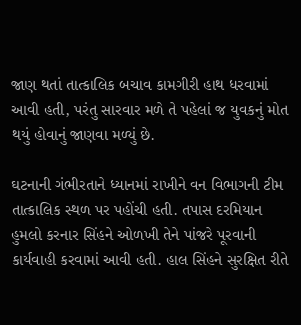જાણ થતાં તાત્કાલિક બચાવ કામગીરી હાથ ધરવામાં આવી હતી, પરંતુ સારવાર મળે તે પહેલાં જ યુવકનું મોત થયું હોવાનું જાણવા મળ્યું છે.

ઘટનાની ગંભીરતાને ધ્યાનમાં રાખીને વન વિભાગની ટીમ તાત્કાલિક સ્થળ પર પહોંચી હતી. તપાસ દરમિયાન હુમલો કરનાર સિંહને ઓળખી તેને પાંજરે પૂરવાની કાર્યવાહી કરવામાં આવી હતી. હાલ સિંહને સુરક્ષિત રીતે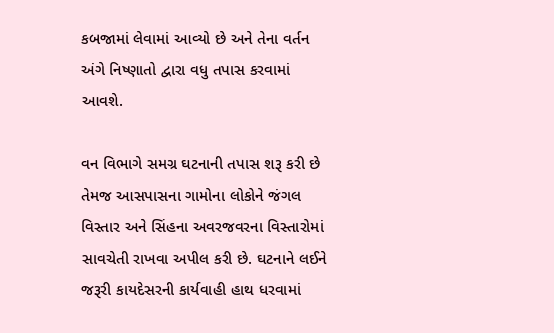કબજામાં લેવામાં આવ્યો છે અને તેના વર્તન અંગે નિષ્ણાતો દ્વારા વધુ તપાસ કરવામાં આવશે.

વન વિભાગે સમગ્ર ઘટનાની તપાસ શરૂ કરી છે તેમજ આસપાસના ગામોના લોકોને જંગલ વિસ્તાર અને સિંહના અવરજવરના વિસ્તારોમાં સાવચેતી રાખવા અપીલ કરી છે. ઘટનાને લઈને જરૂરી કાયદેસરની કાર્યવાહી હાથ ધરવામાં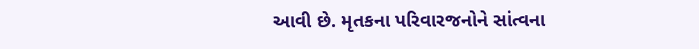આવી છે. મૃતકના પરિવારજનોને સાંત્વના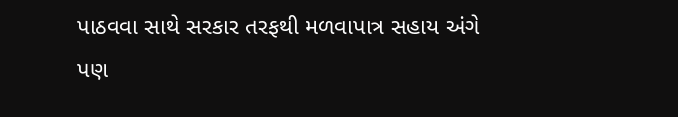પાઠવવા સાથે સરકાર તરફથી મળવાપાત્ર સહાય અંગે પણ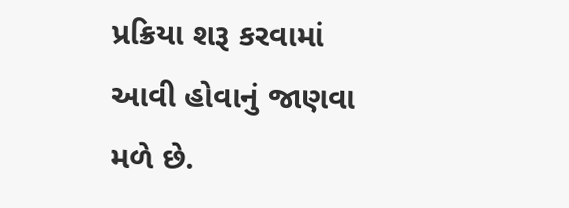પ્રક્રિયા શરૂ કરવામાં આવી હોવાનું જાણવા મળે છે.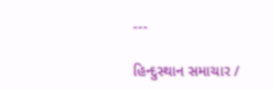---

હિન્દુસ્થાન સમાચાર /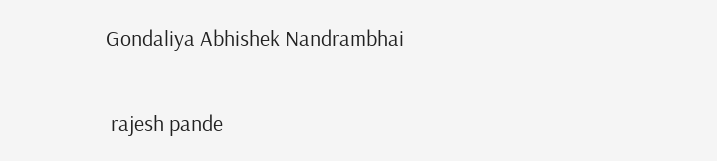Gondaliya Abhishek Nandrambhai


 rajesh pande